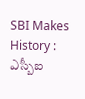SBI Makes History : ఎస్బీఐ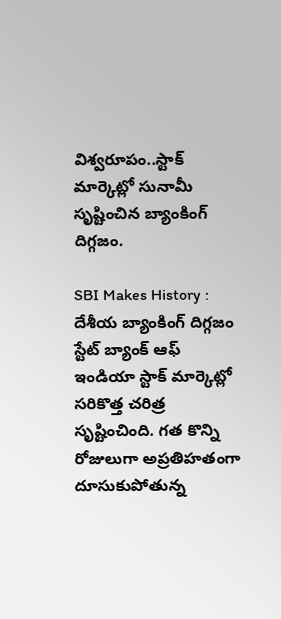విశ్వరూపం..స్టాక్ మార్కెట్లో సునామీ సృష్టించిన బ్యాంకింగ్ దిగ్గజం.

SBI Makes History : దేశీయ బ్యాంకింగ్ దిగ్గజం స్టేట్ బ్యాంక్ ఆఫ్ ఇండియా స్టాక్ మార్కెట్లో సరికొత్త చరిత్ర సృష్టించింది. గత కొన్ని రోజులుగా అప్రతిహతంగా దూసుకుపోతున్న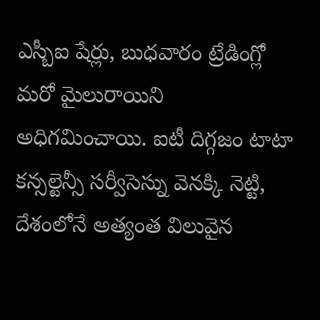ఎస్బీఐ షేర్లు, బుధవారం ట్రేడింగ్లో మరో మైలురాయిని అధిగమించాయి. ఐటీ దిగ్గజం టాటా కన్సల్టెన్సీ సర్వీసెస్ను వెనక్కి నెట్టి, దేశంలోనే అత్యంత విలువైన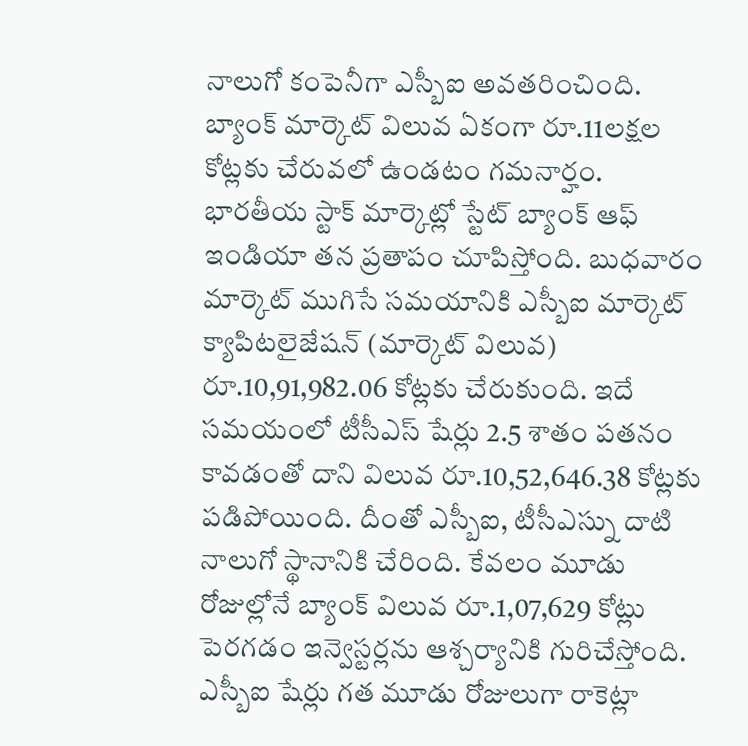నాలుగో కంపెనీగా ఎస్బీఐ అవతరించింది. బ్యాంక్ మార్కెట్ విలువ ఏకంగా రూ.11లక్షల కోట్లకు చేరువలో ఉండటం గమనార్హం.
భారతీయ స్టాక్ మార్కెట్లో స్టేట్ బ్యాంక్ ఆఫ్ ఇండియా తన ప్రతాపం చూపిస్తోంది. బుధవారం మార్కెట్ ముగిసే సమయానికి ఎస్బీఐ మార్కెట్ క్యాపిటలైజేషన్ (మార్కెట్ విలువ) రూ.10,91,982.06 కోట్లకు చేరుకుంది. ఇదే సమయంలో టీసీఎస్ షేర్లు 2.5 శాతం పతనం కావడంతో దాని విలువ రూ.10,52,646.38 కోట్లకు పడిపోయింది. దీంతో ఎస్బీఐ, టీసీఎస్ను దాటి నాలుగో స్థానానికి చేరింది. కేవలం మూడు రోజుల్లోనే బ్యాంక్ విలువ రూ.1,07,629 కోట్లు పెరగడం ఇన్వెస్టర్లను ఆశ్చర్యానికి గురిచేస్తోంది.
ఎస్బీఐ షేర్లు గత మూడు రోజులుగా రాకెట్లా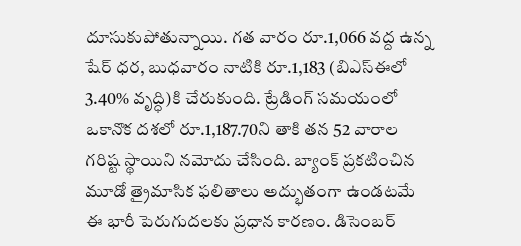దూసుకుపోతున్నాయి. గత వారం రూ.1,066 వద్ద ఉన్న షేర్ ధర, బుధవారం నాటికి రూ.1,183 (బిఎస్ఈలో 3.40% వృద్ధి)కి చేరుకుంది. ట్రేడింగ్ సమయంలో ఒకానొక దశలో రూ.1,187.70ని తాకి తన 52 వారాల గరిష్ట స్థాయిని నమోదు చేసింది. బ్యాంక్ ప్రకటించిన మూడో త్రైమాసిక ఫలితాలు అద్భుతంగా ఉండటమే ఈ భారీ పెరుగుదలకు ప్రధాన కారణం. డిసెంబర్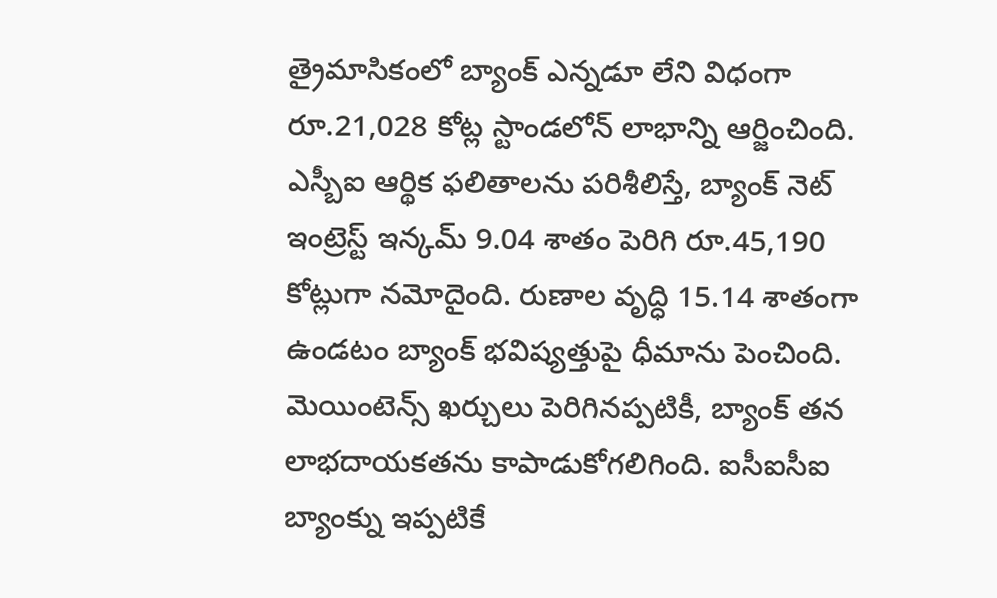త్రైమాసికంలో బ్యాంక్ ఎన్నడూ లేని విధంగా రూ.21,028 కోట్ల స్టాండలోన్ లాభాన్ని ఆర్జించింది.
ఎస్బీఐ ఆర్థిక ఫలితాలను పరిశీలిస్తే, బ్యాంక్ నెట్ ఇంట్రెస్ట్ ఇన్కమ్ 9.04 శాతం పెరిగి రూ.45,190 కోట్లుగా నమోదైంది. రుణాల వృద్ధి 15.14 శాతంగా ఉండటం బ్యాంక్ భవిష్యత్తుపై ధీమాను పెంచింది. మెయింటెన్స్ ఖర్చులు పెరిగినప్పటికీ, బ్యాంక్ తన లాభదాయకతను కాపాడుకోగలిగింది. ఐసీఐసీఐ బ్యాంక్ను ఇప్పటికే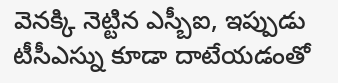వెనక్కి నెట్టిన ఎస్బీఐ, ఇప్పుడు టీసీఎస్ను కూడా దాటేయడంతో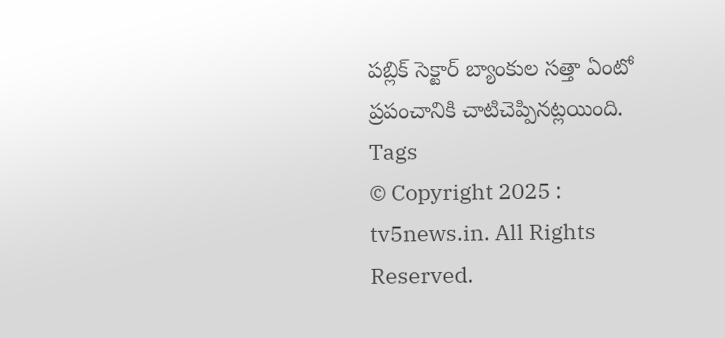పబ్లిక్ సెక్టార్ బ్యాంకుల సత్తా ఏంటో ప్రపంచానికి చాటిచెప్పినట్లయింది.
Tags
© Copyright 2025 : tv5news.in. All Rights Reserved.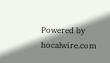Powered by hocalwire.com